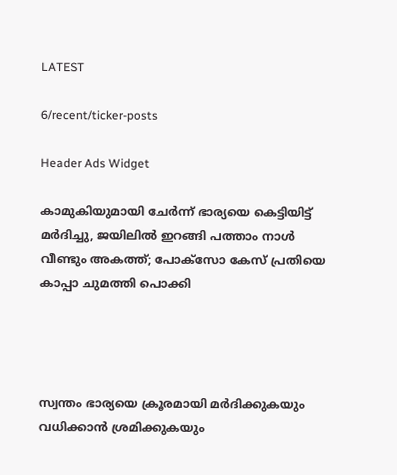LATEST

6/recent/ticker-posts

Header Ads Widget

കാമുകിയുമായി ചേര്‍ന്ന് ഭാര്യയെ കെട്ടിയിട്ട് മര്‍ദിച്ചു, ജയിലില്‍ ഇറങ്ങി പത്താം നാള്‍ വീണ്ടും അകത്ത്; പോക്‌സോ കേസ് പ്രതിയെ കാപ്പാ ചുമത്തി പൊക്കി




സ്വന്തം ഭാര്യയെ ക്രൂരമായി മര്‍ദിക്കുകയും വധിക്കാന്‍ ശ്രമിക്കുകയും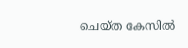ചെയ്ത കേസില്‍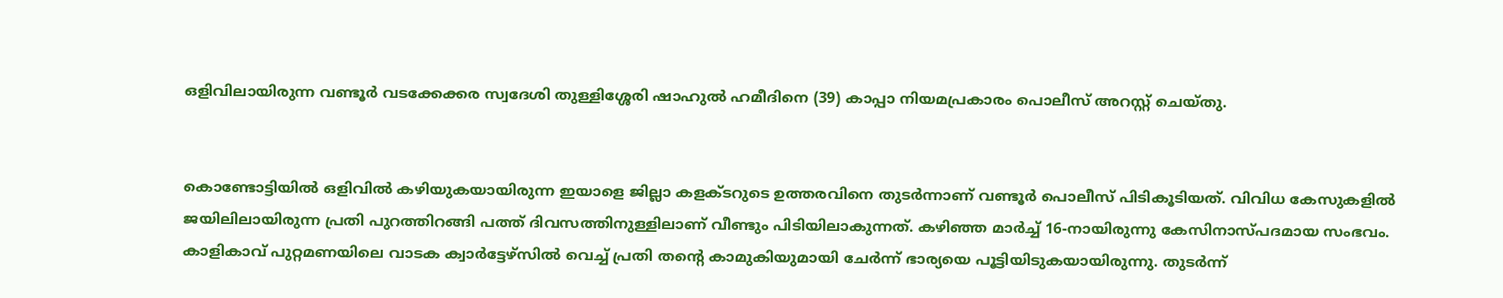ഒളിവിലായിരുന്ന വണ്ടൂര്‍ വടക്കേക്കര സ്വദേശി തുള്ളിശ്ശേരി ഷാഹുല്‍ ഹമീദിനെ (39) കാപ്പാ നിയമപ്രകാരം പൊലീസ് അറസ്റ്റ് ചെയ്തു.


കൊണ്ടോട്ടിയില്‍ ഒളിവില്‍ കഴിയുകയായിരുന്ന ഇയാളെ ജില്ലാ കളക്ടറുടെ ഉത്തരവിനെ തുടര്‍ന്നാണ് വണ്ടൂര്‍ പൊലീസ് പിടികൂടിയത്. വിവിധ കേസുകളില്‍ ജയിലിലായിരുന്ന പ്രതി പുറത്തിറങ്ങി പത്ത് ദിവസത്തിനുള്ളിലാണ് വീണ്ടും പിടിയിലാകുന്നത്. കഴിഞ്ഞ മാര്‍ച്ച്‌ 16-നായിരുന്നു കേസിനാസ്പദമായ സംഭവം. കാളികാവ് പുറ്റമണയിലെ വാടക ക്വാര്‍ട്ടേഴ്‌സില്‍ വെച്ച്‌ പ്രതി തന്റെ കാമുകിയുമായി ചേര്‍ന്ന് ഭാര്യയെ പൂട്ടിയിടുകയായിരുന്നു. തുടര്‍ന്ന്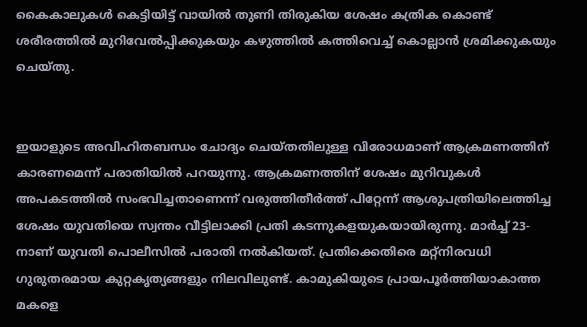കൈകാലുകള്‍ കെട്ടിയിട്ട് വായില്‍ തുണി തിരുകിയ ശേഷം കത്രിക കൊണ്ട് ശരീരത്തില്‍ മുറിവേല്‍പ്പിക്കുകയും കഴുത്തില്‍ കത്തിവെച്ച്‌ കൊല്ലാന്‍ ശ്രമിക്കുകയും ചെയ്തു.


ഇയാളുടെ അവിഹിതബന്ധം ചോദ്യം ചെയ്തതിലുള്ള വിരോധമാണ് ആക്രമണത്തിന് കാരണമെന്ന് പരാതിയില്‍ പറയുന്നു. ആക്രമണത്തിന് ശേഷം മുറിവുകള്‍ അപകടത്തില്‍ സംഭവിച്ചതാണെന്ന് വരുത്തിതീര്‍ത്ത് പിറ്റേന്ന് ആശുപത്രിയിലെത്തിച്ച ശേഷം യുവതിയെ സ്വന്തം വീട്ടിലാക്കി പ്രതി കടന്നുകളയുകയായിരുന്നു. മാര്‍ച്ച്‌ 23-നാണ് യുവതി പൊലീസില്‍ പരാതി നല്‍കിയത്. പ്രതിക്കെതിരെ മറ്റ്‌നിരവധി ഗുരുതരമായ കുറ്റകൃത്യങ്ങളും നിലവിലുണ്ട്. കാമുകിയുടെ പ്രായപൂര്‍ത്തിയാകാത്ത മകളെ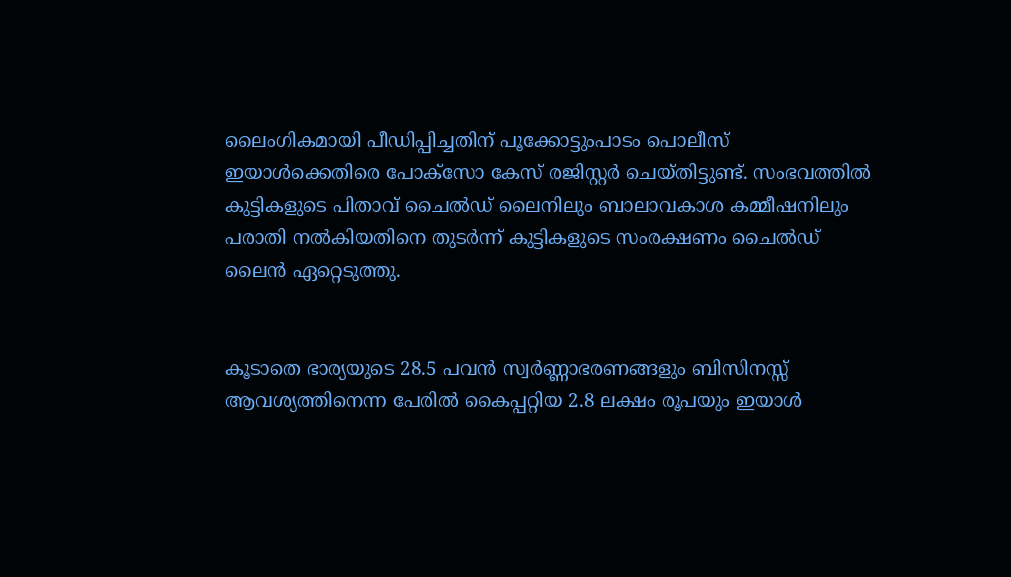ലൈംഗികമായി പീഡിപ്പിച്ചതിന് പൂക്കോട്ടുംപാടം പൊലീസ് ഇയാള്‍ക്കെതിരെ പോക്‌സോ കേസ് രജിസ്റ്റര്‍ ചെയ്തിട്ടുണ്ട്. സംഭവത്തില്‍ കുട്ടികളുടെ പിതാവ് ചൈല്‍ഡ് ലൈനിലും ബാലാവകാശ കമ്മീഷനിലും പരാതി നല്‍കിയതിനെ തുടര്‍ന്ന് കുട്ടികളുടെ സംരക്ഷണം ചൈല്‍ഡ് ലൈന്‍ ഏറ്റെടുത്തു.


കൂടാതെ ഭാര്യയുടെ 28.5 പവന്‍ സ്വര്‍ണ്ണാഭരണങ്ങളും ബിസിനസ്സ് ആവശ്യത്തിനെന്ന പേരില്‍ കൈപ്പറ്റിയ 2.8 ലക്ഷം രൂപയും ഇയാള്‍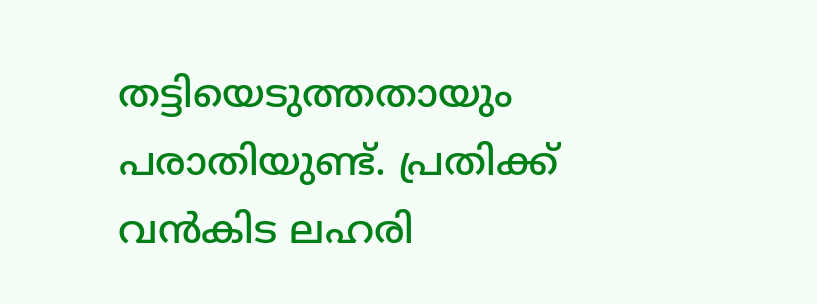തട്ടിയെടുത്തതായും പരാതിയുണ്ട്. പ്രതിക്ക് വന്‍കിട ലഹരി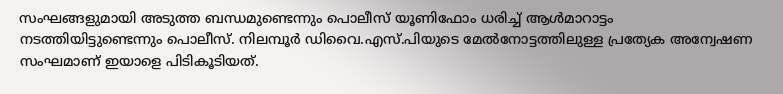സംഘങ്ങളുമായി അടുത്ത ബന്ധമുണ്ടെന്നും പൊലീസ് യൂണിഫോം ധരിച്ച്‌ ആള്‍മാറാട്ടം നടത്തിയിട്ടുണ്ടെന്നും പൊലീസ്. നിലമ്പൂര്‍ ഡിവൈ.എസ്.പിയുടെ മേല്‍നോട്ടത്തിലുള്ള പ്രത്യേക അന്വേഷണ സംഘമാണ് ഇയാളെ പിടികൂടിയത്.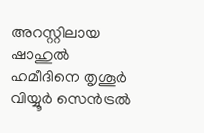അറസ്റ്റിലായ ഷാഹുല്‍ ഹമീദിനെ തൃശൂര്‍ വിയ്യൂര്‍ സെന്‍ട്രല്‍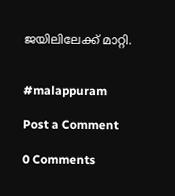ജയിലിലേക്ക് മാറ്റി.


#malappuram

Post a Comment

0 Comments